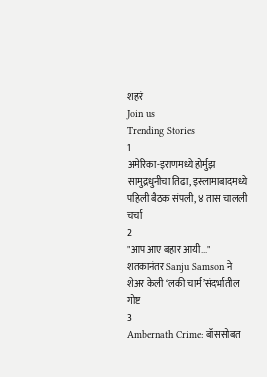शहरं
Join us
Trending Stories
1
अमेरिका-इराणमध्ये होर्मुझ सामुद्रधुनीचा तिढा, इस्लामाबादमध्ये पहिली बैठक संपली, ४ तास चालली चर्चा
2
"आप आए बहार आयी..." शतकानंतर Sanju Samson ने शेअर केली ‘लकी चार्म’संदर्भातील गोष्ट
3
Ambernath Crime: बॉससोबत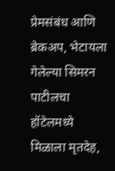प्रेमसंबंध आणि ब्रेकअप, भेटायला गेलेल्या सिमरन पाटीलचा हॉटेलमध्ये मिळाला मृतदेह,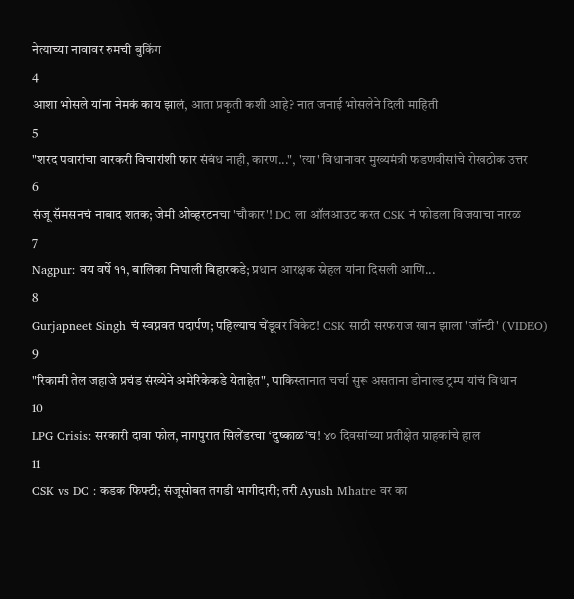नेत्याच्या नावावर रुमची बुकिंग
4
आशा भोसले यांना नेमकं काय झालं, आता प्रकृती कशी आहे? नात जनाई भोसलेने दिली माहिती
5
"शरद पवारांचा वारकरी विचारांशी फार संबंध नाही, कारण...", 'त्या' विधानावर मुख्यमंत्री फडणवीसांचे रोखठोक उत्तर
6
संजू सॅमसनचं नाबाद शतक; जेमी ओव्हरटनचा 'चौकार'! DC ला ऑलआउट करत CSK नं फोडला विजयाचा नारळ
7
Nagpur: वय वर्षे ११, बालिका निघाली बिहारकडे; प्रधान आरक्षक स्नेहल यांना दिसली आणि...
8
Gurjapneet Singh चं स्वप्नवत पदार्पण; पहिल्याच चेंडूवर विकेट! CSK साठी सरफराज खान झाला 'जॉन्टी' (VIDEO)
9
"रिकामी तेल जहाजे प्रचंड संख्येने अमेरिकेकडे येताहेत", पाकिस्तानात चर्चा सुरू असताना डोनाल्ड ट्रम्प यांचं विधान
10
LPG Crisis: सरकारी दावा फोल, नागपुरात सिलेंडरचा ‘दुष्काळ’च! ४० दिवसांच्या प्रतीक्षेत ग्राहकांचे हाल
11
CSK vs DC : कडक फिफ्टी; संजूसोबत तगडी भागीदारी; तरी Ayush Mhatre वर का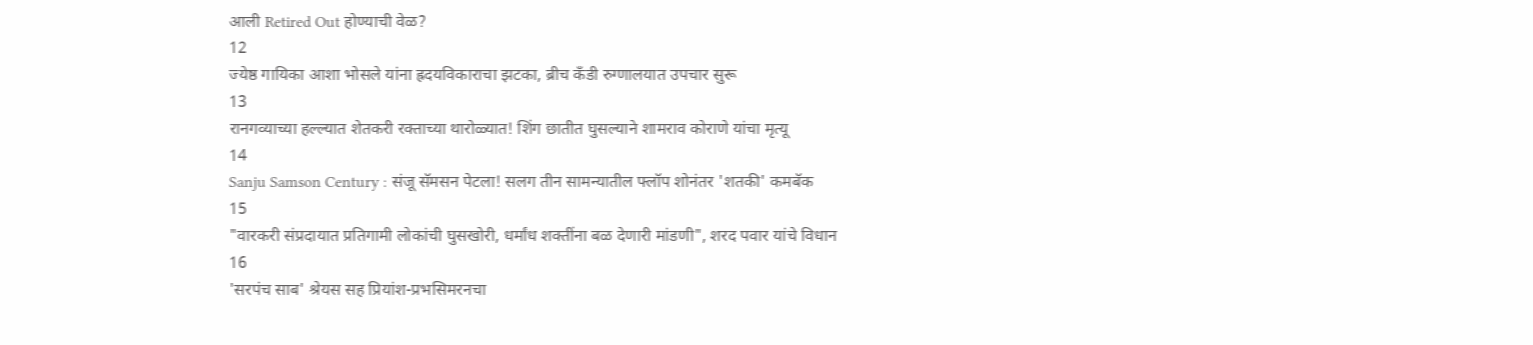आली Retired Out होण्याची वेळ?
12
ज्येष्ठ गायिका आशा भोसले यांना ह्रदयविकाराचा झटका, ब्रीच कँडी रुग्णालयात उपचार सुरू
13
रानगव्याच्या हल्ल्यात शेतकरी रक्ताच्या थारोळ्यात! शिंग छातीत घुसल्याने शामराव कोराणे यांचा मृत्यू
14
Sanju Samson Century : संजू सॅमसन पेटला! सलग तीन सामन्यातील फ्लॉप शोनंतर 'शतकी' कमबॅक
15
"वारकरी संप्रदायात प्रतिगामी लोकांची घुसखोरी, धर्मांध शक्तींना बळ देणारी मांडणी", शरद पवार यांचे विधान
16
'सरपंच साब' श्रेयस सह प्रियांश-प्रभसिमरनचा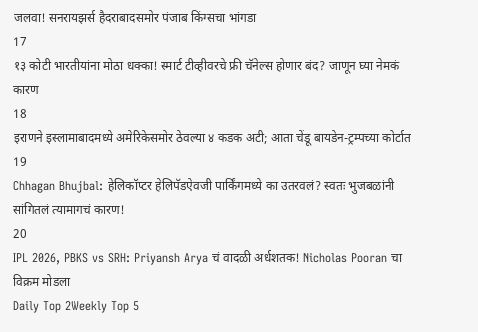जलवा! सनरायझर्स हैदराबादसमोर पंजाब किंग्सचा भांगडा
17
१३ कोटी भारतीयांना मोठा धक्का! स्मार्ट टीव्हीवरचे फ्री चॅनेल्स होणार बंद? जाणून घ्या नेमकं कारण
18
इराणने इस्लामाबादमध्ये अमेरिकेसमोर ठेवल्या ४ कडक अटी; आता चेंडू बायडेन-ट्रम्पच्या कोर्टात
19
Chhagan Bhujbal: हेलिकॉप्टर हेलिपॅडऐवजी पार्किंगमध्ये का उतरवलं? स्वतः भुजबळांनी सांगितलं त्यामागचं कारण!
20
IPL 2026, PBKS vs SRH: Priyansh Arya चं वादळी अर्धशतक! Nicholas Pooran चा विक्रम मोडला
Daily Top 2Weekly Top 5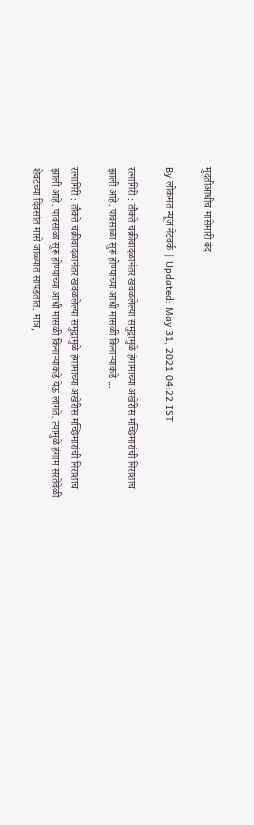मुदतीआधीच मासेमारी बंद

By लोकमत न्यूज नेटवर्क | Updated: May 31, 2021 04:22 IST

रत्नागिरी : तौक्ते चक्रीवादळानंतर खवळलेल्या समुद्रामुळे हंगामाच्या अखेरीस मच्छिमारांची निराशाच झाली आहे. पावसाळा सुरू होण्याच्या आधी मासळी किनाऱ्याकडे ...

रत्नागिरी : तौक्ते चक्रीवादळानंतर खवळलेल्या समुद्रामुळे हंगामाच्या अखेरीस मच्छिमारांची निराशाच झाली आहे. पावसाळा सुरू होण्याच्या आधी मासळी किनाऱ्याकडे येऊ लागते. त्यामुळे हंगाम सरतेवेळी शेवटच्या दिवसांत मासे जाळ्यात सापडतात. मात्र,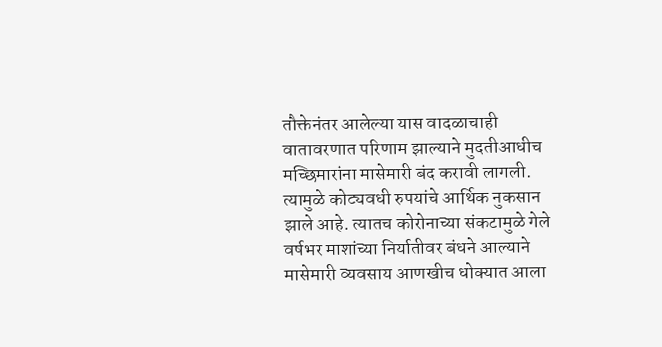तौक्तेनंतर आलेल्या यास वादळाचाही वातावरणात परिणाम झाल्याने मुदतीआधीच मच्छिमारांना मासेमारी बंद करावी लागली. त्यामुळे कोट्यवधी रुपयांचे आर्थिक नुकसान झाले आहे. त्यातच कोरोनाच्या संकटामुळे गेले वर्षभर माशांच्या निर्यातीवर बंधने आल्याने मासेमारी व्यवसाय आणखीच धोक्यात आला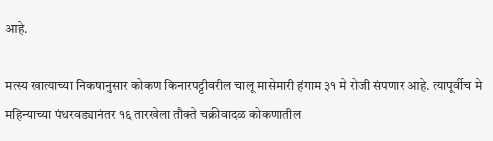आहे.

मत्स्य खात्याच्या निकषानुसार कोकण किनारपट्टीवरील चालू मासेमारी हंगाम ३१ मे रोजी संपणार आहे. त्यापूर्वीच मे महिन्याच्या पंधरवड्यानंतर १६ तारखेला तौक्ते चक्रीवादळ कोकणातील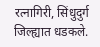रत्नागिरी, सिंधुदुर्ग जिल्ह्यात धडकले.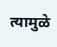त्यामुळे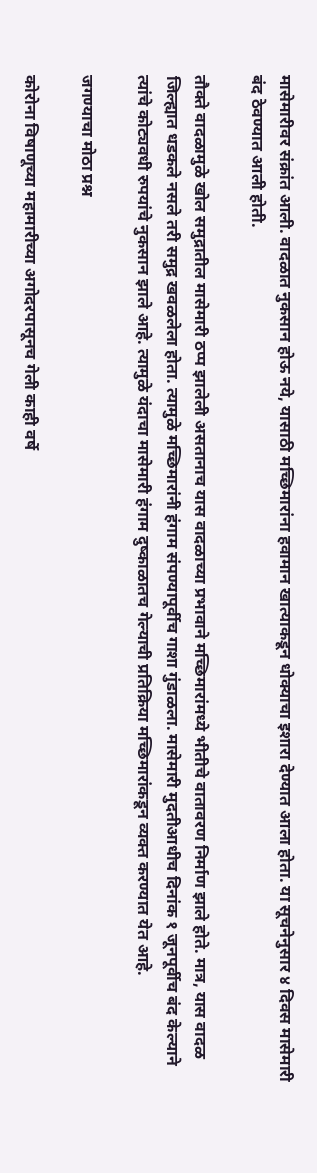मासेमारीवर संक्रांत आली. वादळात नुकसान होऊ नये, यासाठी मच्छिमारांना हवामान खात्याकडून धोक्याचा इशारा देण्यात आला होता. या सूचनेनुसार ४ दिवस मासेमारी बंद ठेवण्यात आली होती.

तौक्ते वादळामुळे खोल समुद्रातील मासेमारी ठप्प झालेली असतानाच यास वादळाच्या प्रभावाने मच्छिमारांमध्ये भीतीचे वातावरण निर्माण झाले होते. मात्र, यास वादळ जिल्ह्यात धडकले नसले तरी समुद्र खवळलेला होता. त्यामुळे मच्छिमारांनी हंगाम संपण्यापूर्वीच गाशा गुंडाळला. मासेमारी मुदतीआधीच दिनांक १ जूनपूर्वीच बंद केल्याने त्यांचे कोट्यवधी रुपयांचे नुकसान झाले आहे. त्यामुळे यंदाचा मासेमारी हंगाम दुष्काळातच गेल्याची प्रतिक्रिया मच्छिमारांकडून व्यक्त करण्यात येत आहे.

जगण्याचा मोठा प्रश्न

कोरोना विषाणूच्या महामारीच्या अगोदरपासूनच गेली काही वर्षे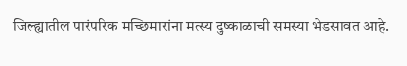जिल्ह्यातील पारंपरिक मच्छिमारांना मत्स्य दुष्काळाची समस्या भेडसावत आहे.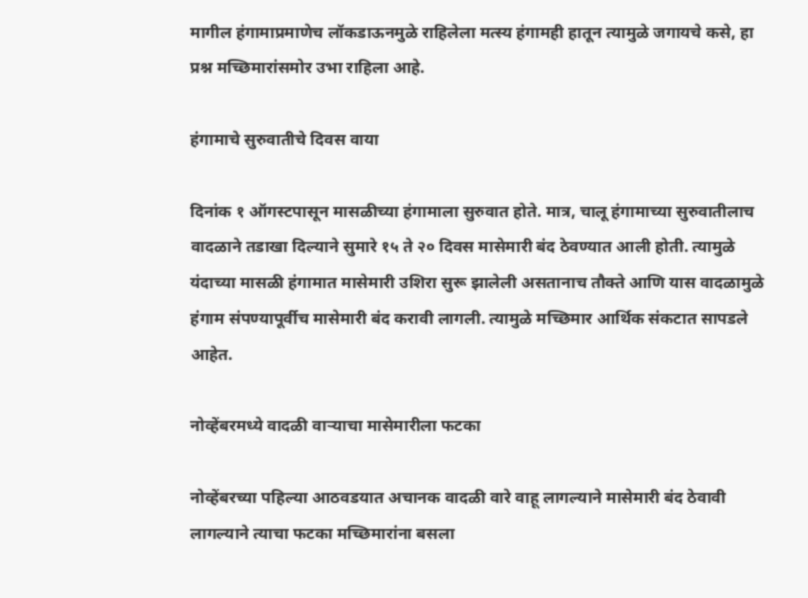मागील हंगामाप्रमाणेच लॉकडाऊनमुळे राहिलेला मत्स्य हंगामही हातून त्यामुळे जगायचे कसे, हा प्रश्न मच्छिमारांसमोर उभा राहिला आहे.

हंगामाचे सुरुवातीचे दिवस वाया

दिनांक १ ऑगस्टपासून मासळीच्या हंगामाला सुरुवात होते. मात्र, चालू हंगामाच्या सुरुवातीलाच वादळाने तडाखा दिल्याने सुमारे १५ ते २० दिवस मासेमारी बंद ठेवण्यात आली होती. त्यामुळे यंदाच्या मासळी हंगामात मासेमारी उशिरा सुरू झालेली असतानाच तौक्ते आणि यास वादळामुळे हंगाम संपण्यापूर्वीच मासेमारी बंद करावी लागली. त्यामुळे मच्छिमार आर्थिक संकटात सापडले आहेत.

नोव्हेंबरमध्ये वादळी वाऱ्याचा मासेमारीला फटका

नोव्हेंबरच्या पहिल्या आठवडयात अचानक वादळी वारे वाहू लागल्याने मासेमारी बंद ठेवावी लागल्याने त्याचा फटका मच्छिमारांना बसला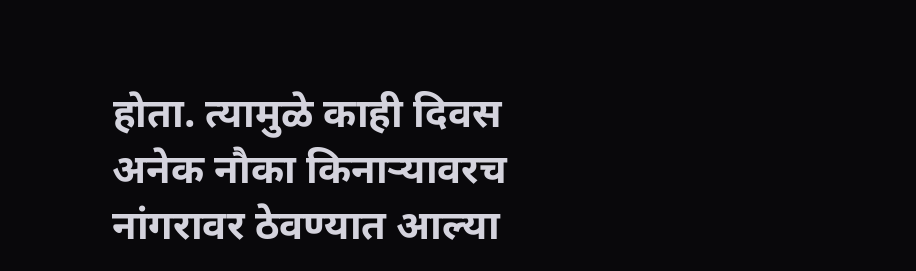होता. त्यामुळे काही दिवस अनेक नौका किनाऱ्यावरच नांगरावर ठेवण्यात आल्या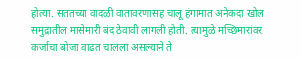होत्या. सततच्या वादळी वातावरणासह चालू हंगामात अनेकदा खोल समुद्रातील मासेमारी बंद ठेवावी लागली होती. त्यामुळे मच्छिमारांवर कर्जाचा बोजा वाढत चालला असल्याने ते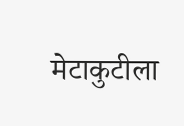मेटाकुटीला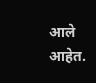आले आहेत.